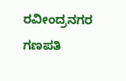ರವೀಂದ್ರನಗರ ಗಣಪತಿ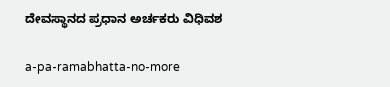ದೇವಸ್ಥಾನದ ಪ್ರಧಾನ ಅರ್ಚಕರು ವಿಧಿವಶ

a-pa-ramabhatta-no-more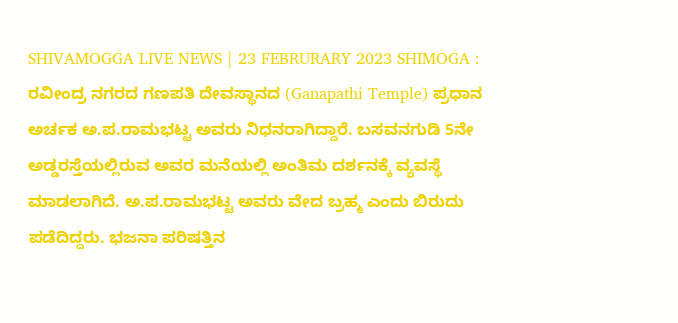SHIVAMOGGA LIVE NEWS | 23 FEBRURARY 2023 SHIMOGA : ರವೀಂದ್ರ ನಗರದ ಗಣಪತಿ ದೇವಸ್ಥಾನದ (Ganapathi Temple) ಪ್ರಧಾನ ಅರ್ಚಕ ಅ.ಪ.ರಾಮಭಟ್ಟ ಅವರು ನಿಧನರಾಗಿದ್ದಾರೆ. ಬಸವನಗುಡಿ 5ನೇ ಅಡ್ಡರಸ್ತೆಯಲ್ಲಿರುವ ಅವರ ಮನೆಯಲ್ಲಿ ಅಂತಿಮ ದರ್ಶನಕ್ಕೆ ವ್ಯವಸ್ಥೆ ಮಾಡಲಾಗಿದೆ. ಅ.ಪ.ರಾಮಭಟ್ಟ ಅವರು ವೇದ ಬ್ರಹ್ಮ ಎಂದು ಬಿರುದು ಪಡೆದಿದ್ದರು. ಭಜನಾ ಪರಿಷತ್ತಿನ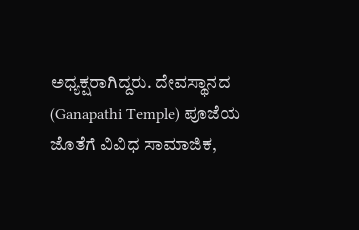ಅಧ್ಯಕ್ಷರಾಗಿದ್ದರು. ದೇವಸ್ಥಾನದ (Ganapathi Temple) ಪೂಜೆಯ ಜೊತೆಗೆ ವಿವಿಧ ಸಾಮಾಜಿಕ,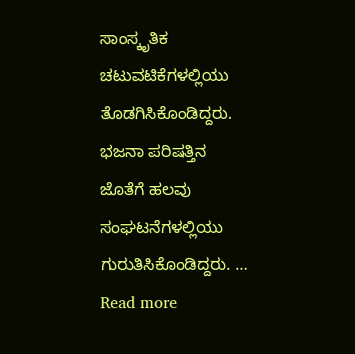ಸಾಂಸ್ಕೃತಿಕ ಚಟುವಟಿಕೆಗಳಲ್ಲಿಯು ತೊಡಗಿಸಿಕೊಂಡಿದ್ದರು. ಭಜನಾ ಪರಿಷತ್ತಿನ ಜೊತೆಗೆ ಹಲವು ಸಂಘಟನೆಗಳಲ್ಲಿಯು ಗುರುತಿಸಿಕೊಂಡಿದ್ದರು. … Read more